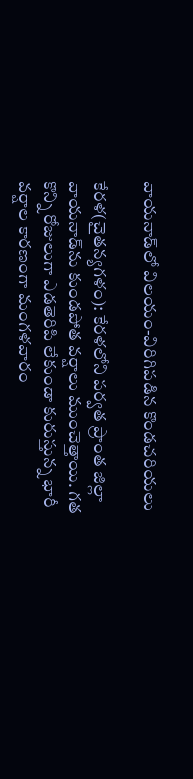వాయనాడ్‌లో విలయం-విరిగిపడిన కొండచరియలు

కేరళ(చైతన్యగళం): కేరళలోని పర్వత ప్రాంత జిల్లా వాయనాడ్‌ను కుండపోత వర్షాలు ముంచెత్తాయి. గత కొన్ని రోజులుగా ఎడతెరిపి లేకుండా కురుస్తున్న భారీ వర్షాల కారణంగా మంగళవారం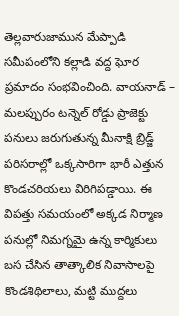తెల్లవారుజామున మేప్పాడి సమీపంలోని కల్లాడి వద్ద ఘోర ప్రమాదం సంభవించింది. వాయనాడ్ – మలప్పురం టన్నెల్ రోడ్డు ప్రాజెక్టు పనులు జరుగుతున్న మీనాక్షి బ్రిడ్జ్ పరిసరాల్లో ఒక్కసారిగా భారీ ఎత్తున కొండచరియలు విరిగిపడ్డాయి. ఈ విపత్తు సమయంలో అక్కడ నిర్మాణ పనుల్లో నిమగ్నమై ఉన్న కార్మికులు బస చేసిన తాత్కాలిక నివాసాలపై కొండశిథిలాలు, మట్టి ముద్దలు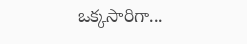ఒక్కసారిగా...